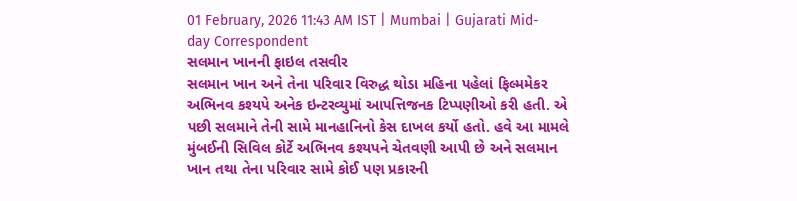01 February, 2026 11:43 AM IST | Mumbai | Gujarati Mid-day Correspondent
સલમાન ખાનની ફાઇલ તસવીર
સલમાન ખાન અને તેના પરિવાર વિરુદ્ધ થોડા મહિના પહેલાં ફિલ્મમેકર અભિનવ કશ્યપે અનેક ઇન્ટરવ્યુમાં આપત્તિજનક ટિપ્પણીઓ કરી હતી. એ પછી સલમાને તેની સામે માનહાનિનો કેસ દાખલ કર્યો હતો. હવે આ મામલે મુંબઈની સિવિલ કોર્ટે અભિનવ કશ્યપને ચેતવણી આપી છે અને સલમાન ખાન તથા તેના પરિવાર સામે કોઈ પણ પ્રકારની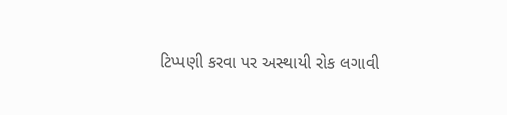ટિપ્પણી કરવા પર અસ્થાયી રોક લગાવી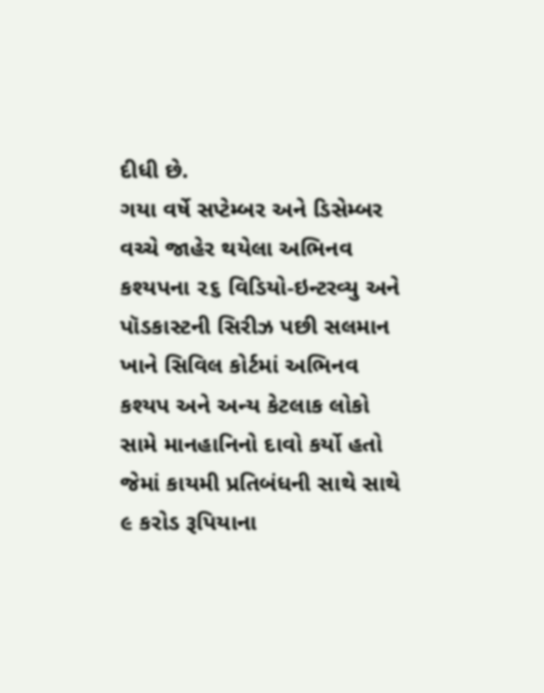દીધી છે.
ગયા વર્ષે સપ્ટેમ્બર અને ડિસેમ્બર વચ્ચે જાહેર થયેલા અભિનવ કશ્યપના ૨૬ વિડિયો-ઇન્ટરવ્યુ અને પૉડકાસ્ટની સિરીઝ પછી સલમાન ખાને સિવિલ કોર્ટમાં અભિનવ કશ્યપ અને અન્ય કેટલાક લોકો સામે માનહાનિનો દાવો કર્યો હતો જેમાં કાયમી પ્રતિબંધની સાથે સાથે ૯ કરોડ રૂપિયાના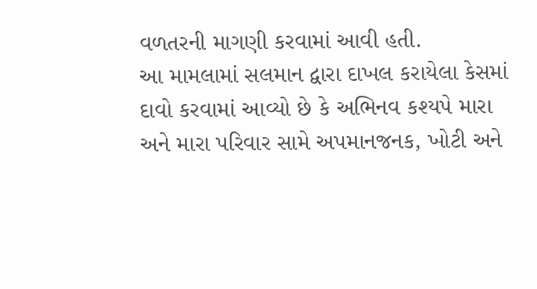વળતરની માગણી કરવામાં આવી હતી.
આ મામલામાં સલમાન દ્વારા દાખલ કરાયેલા કેસમાં દાવો કરવામાં આવ્યો છે કે અભિનવ કશ્યપે મારા અને મારા પરિવાર સામે અપમાનજનક, ખોટી અને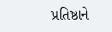પ્રતિષ્ઠાને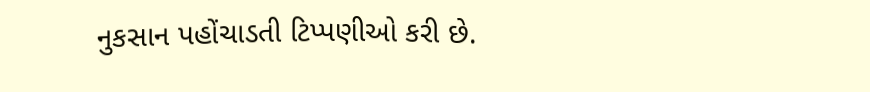નુકસાન પહોંચાડતી ટિપ્પણીઓ કરી છે.